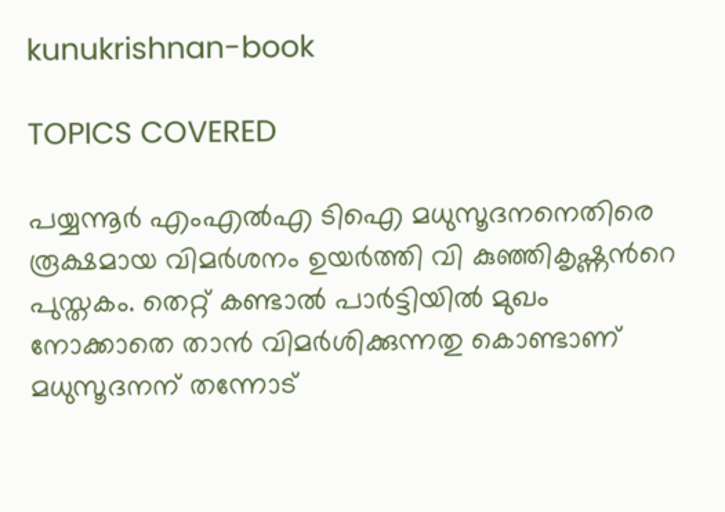kunukrishnan-book

TOPICS COVERED

പയ്യന്നൂര്‍ എംഎല്‍എ ടിഐ മധുസൂദനനെതിരെ രൂക്ഷമായ വിമര്‍ശനം ഉയര്‍ത്തി വി കുഞ്ഞികൃഷ്ണന്‍റെ പുസ്തകം. തെറ്റ് കണ്ടാല്‍ പാര്‍ട്ടിയില്‍ മുഖം നോക്കാതെ താന്‍ വിമര്‍ശിക്കുന്നതു കൊണ്ടാണ് മധുസൂദനന് തന്നോട്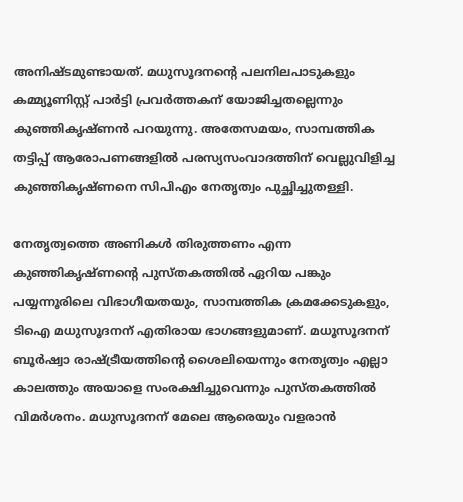അനിഷ്ടമുണ്ടായത്. മധുസൂദനന്‍റെ പലനിലപാടുകളും കമ്മ്യൂണിസ്റ്റ് പാര്‍‍ട്ടി പ്രവര്‍ത്തകന് യോജിച്ചതല്ലെന്നും കുഞ്ഞികൃഷ്ണന്‍ പറയുന്നു. അതേസമയം, സാമ്പത്തിക തട്ടിപ്പ് ആരോപണങ്ങളില്‍ പരസ്യസംവാദത്തിന് വെല്ലുവിളിച്ച കുഞ്ഞികൃഷ്ണനെ സിപിഎം നേതൃത്വം പുച്ഛിച്ചുതള്ളി.

നേതൃത്വത്തെ അണികള്‍ തിരുത്തണം എന്ന കുഞ്ഞികൃഷ്ണന്‍റെ പുസ്തകത്തില്‍ ഏറിയ പങ്കും പയ്യന്നൂരിലെ വിഭാഗീയതയും, സാമ്പത്തിക ക്രമക്കേടുകളും, ടിഐ മധുസൂദനന് എതിരായ ഭാഗങ്ങളുമാണ്. മധൂസൂദനന് ബൂര്‍ഷ്വാ രാഷ്ട്രീയത്തിന്‍റെ ശൈലിയെന്നും നേതൃത്വം എല്ലാ കാലത്തും അയാളെ സംരക്ഷിച്ചുവെന്നും പുസ്തകത്തില്‍ വിമര്‍ശനം. മധുസൂദനന് മേലെ ആരെയും വളരാന്‍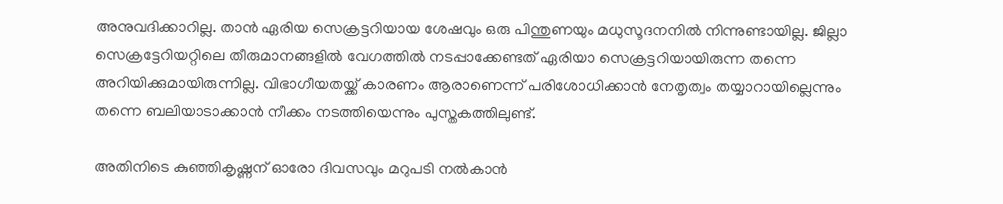അനുവദിക്കാറില്ല. താന്‍ ഏരിയ സെക്രട്ടറിയായ ശേഷവും ഒരു പിന്തുണയും മധുസൂദനനില്‍ നിന്നുണ്ടായില്ല. ജില്ലാ സെക്രട്ടേറിയറ്റിലെ തീരുമാനങ്ങളില്‍ വേഗത്തില്‍ നടപ്പാക്കേണ്ടത് ഏരിയാ സെക്രട്ടറിയായിരുന്ന തന്നെ അറിയിക്കുമായിരുന്നില്ല. വിഭാഗീയതയ്ക്ക് കാരണം ആരാണെന്ന് പരിശോധിക്കാന്‍ നേതൃത്വം തയ്യാറായില്ലെന്നും തന്നെ ബലിയാടാക്കാന്‍ നീക്കം നടത്തിയെന്നും പുസ്തകത്തിലുണ്ട്.

അതിനിടെ കുഞ്ഞികൃഷ്ണന് ഓരോ ദിവസവും മറുപടി നല്‍കാന്‍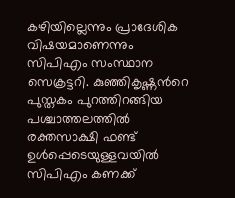കഴിയില്ലെന്നും പ്രാദേശിക വിഷയമാണെന്നും സിപിഎം സംസ്ഥാന സെക്രട്ടറി. കുഞ്ഞികൃഷ്ണന്‍റെ പുസ്തകം പുറത്തിറങ്ങിയ പശ്ചാത്തലത്തില്‍ രക്തസാക്ഷി ഫണ്ട് ഉള്‍പ്പെടെയുള്ളവയില്‍ സിപിഎം കണക്ക്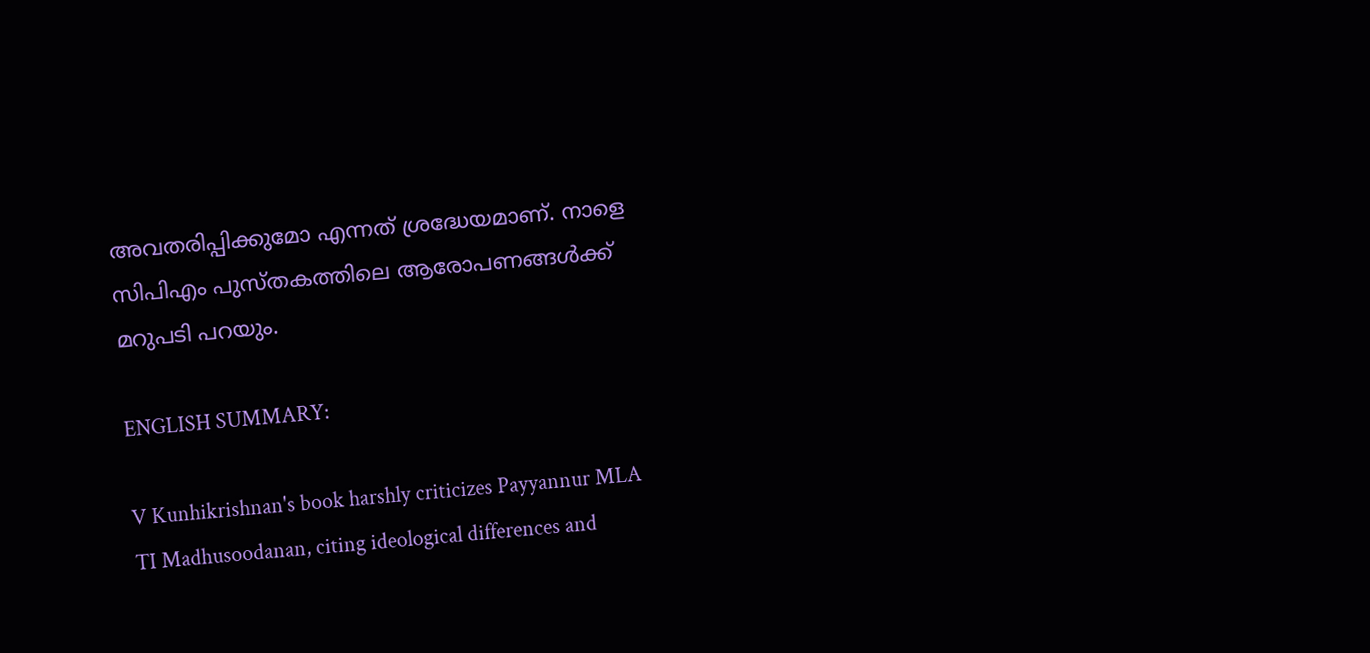അവതരിപ്പിക്കുമോ എന്നത് ശ്രദ്ധേയമാണ്. നാളെ സിപിഎം പുസ്തകത്തിലെ ആരോപണങ്ങള്‍ക്ക് മറുപടി പറയും.

ENGLISH SUMMARY:

V Kunhikrishnan's book harshly criticizes Payyannur MLA TI Madhusoodanan, citing ideological differences and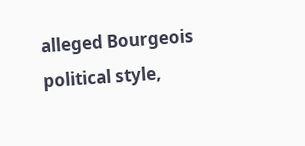alleged Bourgeois political style,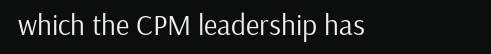which the CPM leadership has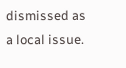dismissed as a local issue.